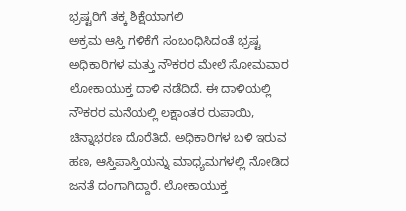ಭ್ರಷ್ಟರಿಗೆ ತಕ್ಕ ಶಿಕ್ಷೆಯಾಗಲಿ
ಅಕ್ರಮ ಆಸ್ತಿ ಗಳಿಕೆಗೆ ಸಂಬಂಧಿಸಿದಂತೆ ಭ್ರಷ್ಟ ಅಧಿಕಾರಿಗಳ ಮತ್ತು ನೌಕರರ ಮೇಲೆ ಸೋಮವಾರ ಲೋಕಾಯುಕ್ತ ದಾಳಿ ನಡೆದಿದೆ. ಈ ದಾಳಿಯಲ್ಲಿ ನೌಕರರ ಮನೆಯಲ್ಲಿ ಲಕ್ಷಾಂತರ ರುಪಾಯಿ, ಚಿನ್ನಾಭರಣ ದೊರೆತಿದೆ. ಅಧಿಕಾರಿಗಳ ಬಳಿ ಇರುವ ಹಣ, ಆಸ್ತಿಪಾಸ್ತಿಯನ್ನು ಮಾಧ್ಯಮಗಳಲ್ಲಿ ನೋಡಿದ ಜನತೆ ದಂಗಾಗಿದ್ದಾರೆ. ಲೋಕಾಯುಕ್ತ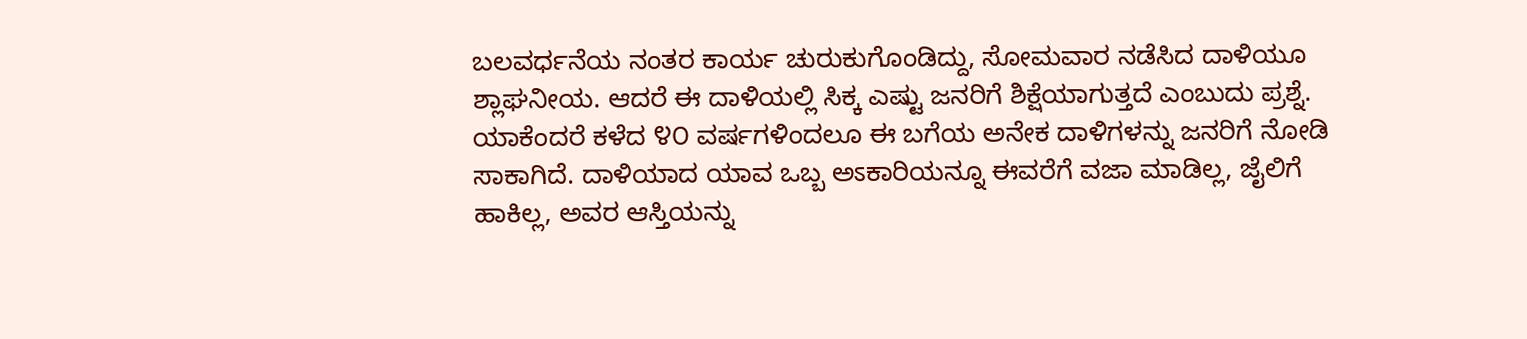ಬಲವರ್ಧನೆಯ ನಂತರ ಕಾರ್ಯ ಚುರುಕುಗೊಂಡಿದ್ದು, ಸೋಮವಾರ ನಡೆಸಿದ ದಾಳಿಯೂ ಶ್ಲಾಘನೀಯ. ಆದರೆ ಈ ದಾಳಿಯಲ್ಲಿ ಸಿಕ್ಕ ಎಷ್ಟು ಜನರಿಗೆ ಶಿಕ್ಷೆಯಾಗುತ್ತದೆ ಎಂಬುದು ಪ್ರಶ್ನೆ.
ಯಾಕೆಂದರೆ ಕಳೆದ ೪೦ ವರ್ಷಗಳಿಂದಲೂ ಈ ಬಗೆಯ ಅನೇಕ ದಾಳಿಗಳನ್ನು ಜನರಿಗೆ ನೋಡಿ ಸಾಕಾಗಿದೆ. ದಾಳಿಯಾದ ಯಾವ ಒಬ್ಬ ಅಽಕಾರಿಯನ್ನೂ ಈವರೆಗೆ ವಜಾ ಮಾಡಿಲ್ಲ, ಜೈಲಿಗೆ ಹಾಕಿಲ್ಲ, ಅವರ ಆಸ್ತಿಯನ್ನು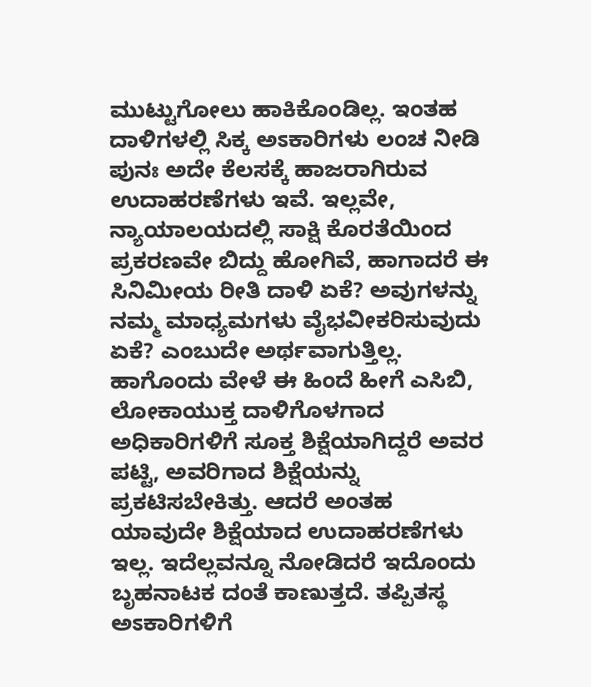ಮುಟ್ಟುಗೋಲು ಹಾಕಿಕೊಂಡಿಲ್ಲ. ಇಂತಹ ದಾಳಿಗಳಲ್ಲಿ ಸಿಕ್ಕ ಅಽಕಾರಿಗಳು ಲಂಚ ನೀಡಿ ಪುನಃ ಅದೇ ಕೆಲಸಕ್ಕೆ ಹಾಜರಾಗಿರುವ ಉದಾಹರಣೆಗಳು ಇವೆ. ಇಲ್ಲವೇ, ನ್ಯಾಯಾಲಯದಲ್ಲಿ ಸಾಕ್ಷಿ ಕೊರತೆಯಿಂದ ಪ್ರಕರಣವೇ ಬಿದ್ದು ಹೋಗಿವೆ, ಹಾಗಾದರೆ ಈ ಸಿನಿಮೀಯ ರೀತಿ ದಾಳಿ ಏಕೆ? ಅವುಗಳನ್ನು ನಮ್ಮ ಮಾಧ್ಯಮಗಳು ವೈಭವೀಕರಿಸುವುದು ಏಕೆ? ಎಂಬುದೇ ಅರ್ಥವಾಗುತ್ತಿಲ್ಲ.
ಹಾಗೊಂದು ವೇಳೆ ಈ ಹಿಂದೆ ಹೀಗೆ ಎಸಿಬಿ, ಲೋಕಾಯುಕ್ತ ದಾಳಿಗೊಳಗಾದ ಅಧಿಕಾರಿಗಳಿಗೆ ಸೂಕ್ತ ಶಿಕ್ಷೆಯಾಗಿದ್ದರೆ ಅವರ ಪಟ್ಟಿ, ಅವರಿಗಾದ ಶಿಕ್ಷೆಯನ್ನು ಪ್ರಕಟಿಸಬೇಕಿತ್ತು. ಆದರೆ ಅಂತಹ ಯಾವುದೇ ಶಿಕ್ಷೆಯಾದ ಉದಾಹರಣೆಗಳು ಇಲ್ಲ. ಇದೆಲ್ಲವನ್ನೂ ನೋಡಿದರೆ ಇದೊಂದು ಬೃಹನಾಟಕ ದಂತೆ ಕಾಣುತ್ತದೆ. ತಪ್ಪಿತಸ್ಥ ಅಽಕಾರಿಗಳಿಗೆ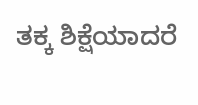ತಕ್ಕ ಶಿಕ್ಷೆಯಾದರೆ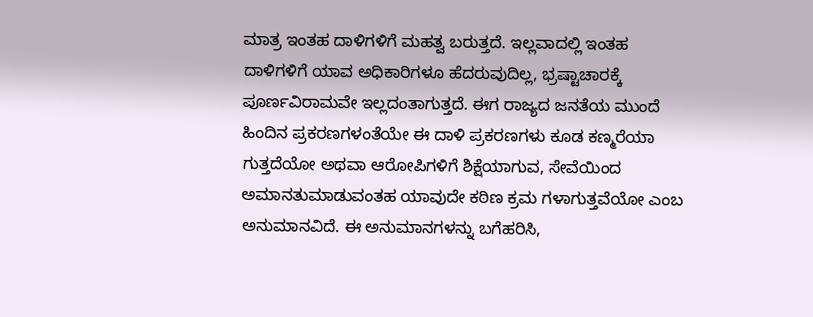ಮಾತ್ರ ಇಂತಹ ದಾಳಿಗಳಿಗೆ ಮಹತ್ವ ಬರುತ್ತದೆ. ಇಲ್ಲವಾದಲ್ಲಿ ಇಂತಹ ದಾಳಿಗಳಿಗೆ ಯಾವ ಅಧಿಕಾರಿಗಳೂ ಹೆದರುವುದಿಲ್ಲ, ಭ್ರಷ್ಟಾಚಾರಕ್ಕೆ ಪೂರ್ಣವಿರಾಮವೇ ಇಲ್ಲದಂತಾಗುತ್ತದೆ. ಈಗ ರಾಜ್ಯದ ಜನತೆಯ ಮುಂದೆ ಹಿಂದಿನ ಪ್ರಕರಣಗಳಂತೆಯೇ ಈ ದಾಳಿ ಪ್ರಕರಣಗಳು ಕೂಡ ಕಣ್ಮರೆಯಾ ಗುತ್ತದೆಯೋ ಅಥವಾ ಆರೋಪಿಗಳಿಗೆ ಶಿಕ್ಷೆಯಾಗುವ, ಸೇವೆಯಿಂದ ಅಮಾನತುಮಾಡುವಂತಹ ಯಾವುದೇ ಕಠಿಣ ಕ್ರಮ ಗಳಾಗುತ್ತವೆಯೋ ಎಂಬ ಅನುಮಾನವಿದೆ. ಈ ಅನುಮಾನಗಳನ್ನು ಬಗೆಹರಿಸಿ,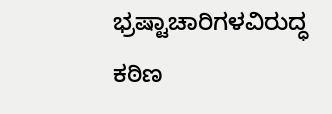ಭ್ರಷ್ಟಾಚಾರಿಗಳವಿರುದ್ಧ ಕಠಿಣ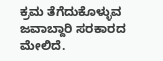ಕ್ರಮ ತೆಗೆದುಕೊಳ್ಳುವ ಜವಾಬ್ದಾರಿ ಸರಕಾರದ ಮೇಲಿದೆ.